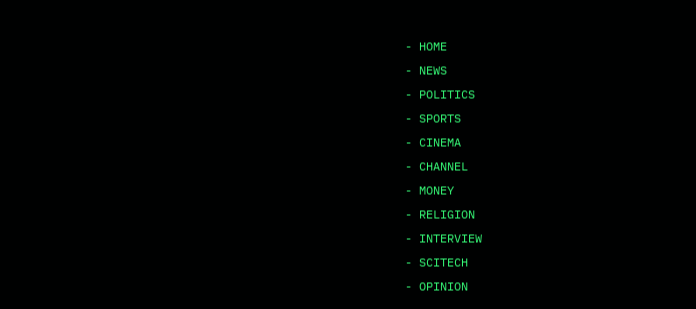- HOME
- NEWS
- POLITICS
- SPORTS
- CINEMA
- CHANNEL
- MONEY
- RELIGION
- INTERVIEW
- SCITECH
- OPINION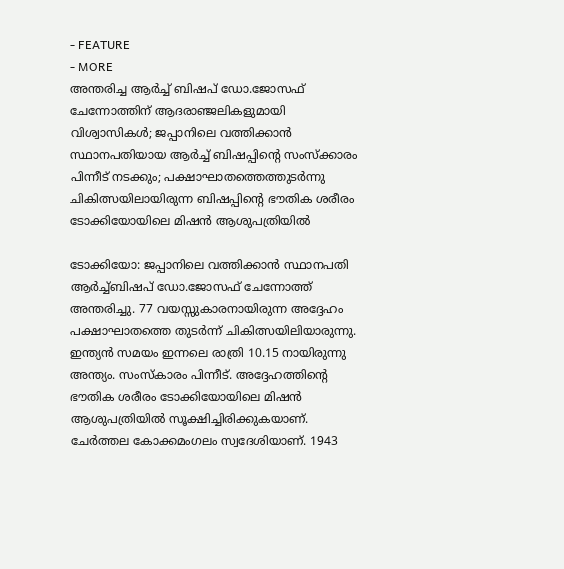- FEATURE
- MORE
അന്തരിച്ച ആർച്ച് ബിഷപ് ഡോ.ജോസഫ് ചേന്നോത്തിന് ആദരാഞ്ജലികളുമായി വിശ്വാസികൾ; ജപ്പാനിലെ വത്തിക്കാൻ സ്ഥാനപതിയായ ആർച്ച് ബിഷപ്പിന്റെ സംസ്ക്കാരം പിന്നീട് നടക്കും; പക്ഷാഘാതത്തെത്തുടർന്നു ചികിത്സയിലായിരുന്ന ബിഷപ്പിന്റെ ഭൗതിക ശരീരം ടോക്കിയോയിലെ മിഷൻ ആശുപത്രിയിൽ

ടോക്കിയോ: ജപ്പാനിലെ വത്തിക്കാൻ സ്ഥാനപതി ആർച്ച്ബിഷപ് ഡോ.ജോസഫ് ചേന്നോത്ത് അന്തരിച്ചു. 77 വയസ്സുകാരനായിരുന്ന അദ്ദേഹം പക്ഷാഘാതത്തെ തുടർന്ന് ചികിത്സയിലിയാരുന്നു. ഇന്ത്യൻ സമയം ഇന്നലെ രാത്രി 10.15 നായിരുന്നു അന്ത്യം. സംസ്കാരം പിന്നീട്. അദ്ദേഹത്തിന്റെ ഭൗതിക ശരീരം ടോക്കിയോയിലെ മിഷൻ ആശുപത്രിയിൽ സൂക്ഷിച്ചിരിക്കുകയാണ്.
ചേർത്തല കോക്കമംഗലം സ്വദേശിയാണ്. 1943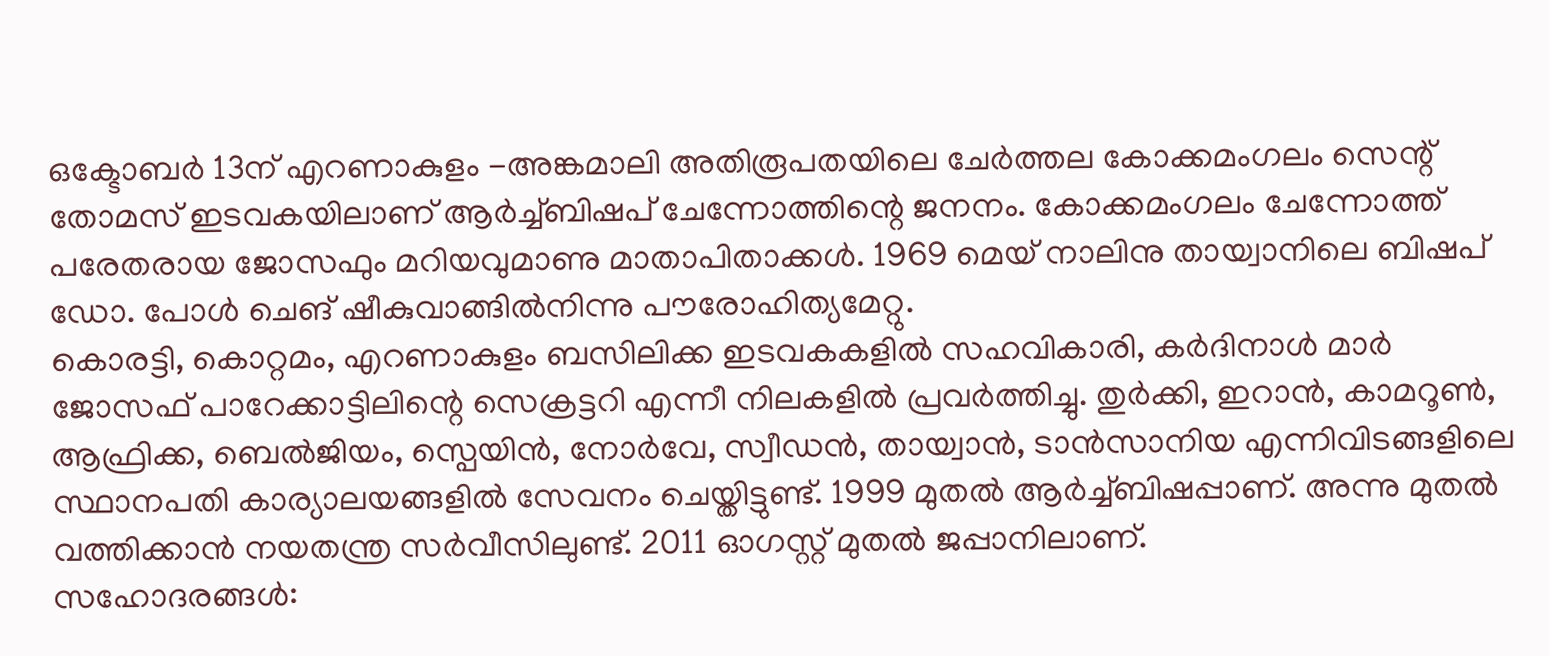ഒക്ടോബർ 13ന് എറണാകുളം -അങ്കമാലി അതിരൂപതയിലെ ചേർത്തല കോക്കമംഗലം സെന്റ് തോമസ് ഇടവകയിലാണ് ആർച്ച്ബിഷപ് ചേന്നോത്തിന്റെ ജനനം. കോക്കമംഗലം ചേന്നോത്ത് പരേതരായ ജോസഫും മറിയവുമാണു മാതാപിതാക്കൾ. 1969 മെയ് നാലിനു തായ്വാനിലെ ബിഷപ് ഡോ. പോൾ ചെങ് ഷീകുവാങ്ങിൽനിന്നു പൗരോഹിത്യമേറ്റു.
കൊരട്ടി, കൊറ്റമം, എറണാകുളം ബസിലിക്ക ഇടവകകളിൽ സഹവികാരി, കർദിനാൾ മാർ ജോസഫ് പാറേക്കാട്ടിലിന്റെ സെക്രട്ടറി എന്നീ നിലകളിൽ പ്രവർത്തിച്ചു. തുർക്കി, ഇറാൻ, കാമറൂൺ, ആഫ്രിക്ക, ബെൽജിയം, സ്പെയിൻ, നോർവേ, സ്വീഡൻ, തായ്വാൻ, ടാൻസാനിയ എന്നിവിടങ്ങളിലെ സ്ഥാനപതി കാര്യാലയങ്ങളിൽ സേവനം ചെയ്തിട്ടുണ്ട്. 1999 മുതൽ ആർച്ച്ബിഷപ്പാണ്. അന്നു മുതൽ വത്തിക്കാൻ നയതന്ത്ര സർവീസിലുണ്ട്. 2011 ഓഗസ്റ്റ് മുതൽ ജപ്പാനിലാണ്.
സഹോദരങ്ങൾ: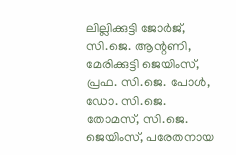ലില്ലിക്കുട്ടി ജോർജ്, സി.ജെ. ആന്റണി, മേരിക്കുട്ടി ജെയിംസ്, പ്രഫ. സി.ജെ. പോൾ, ഡോ. സി.ജെ. തോമസ്, സി.ജെ. ജെയിംസ്, പരേതനായ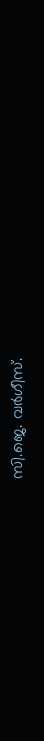സി.ജെ. വർഗീസ്.